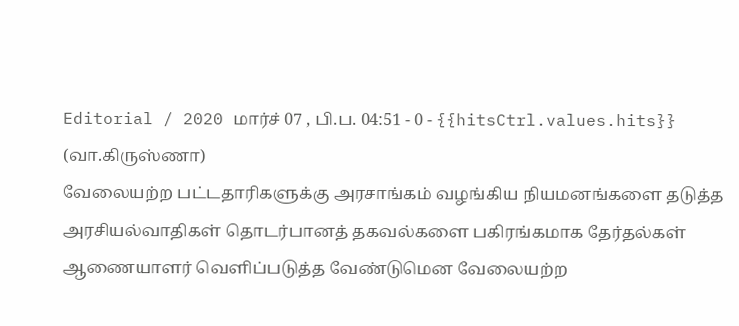Editorial / 2020 மார்ச் 07 , பி.ப. 04:51 - 0 - {{hitsCtrl.values.hits}}
(வா.கிருஸ்ணா)
வேலையற்ற பட்டதாரிகளுக்கு அரசாங்கம் வழங்கிய நியமனங்களை தடுத்த அரசியல்வாதிகள் தொடர்பானத் தகவல்களை பகிரங்கமாக தேர்தல்கள் ஆணையாளர் வெளிப்படுத்த வேண்டுமென வேலையற்ற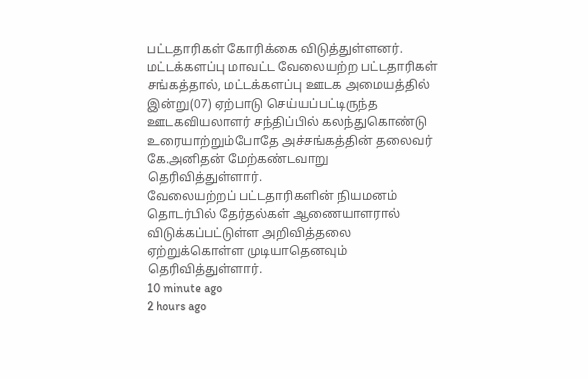பட்டதாரிகள் கோரிக்கை விடுத்துள்ளனர்.
மட்டக்களப்பு மாவட்ட வேலையற்ற பட்டதாரிகள் சங்கத்தால், மட்டக்களப்பு ஊடக அமையத்தில் இன்று(07) ஏற்பாடு செய்யப்பட்டிருந்த ஊடகவியலாளர் சந்திப்பில் கலந்துகொண்டு உரையாற்றும்போதே அச்சங்கத்தின் தலைவர் கே.அனிதன் மேற்கண்டவாறு தெரிவித்துள்ளார்.
வேலையற்றப் பட்டதாரிகளின் நியமனம் தொடர்பில் தேர்தல்கள் ஆணையாளரால் விடுக்கப்பட்டுள்ள அறிவித்தலை ஏற்றுக்கொள்ள முடியாதெனவும் தெரிவித்துள்ளார்.
10 minute ago
2 hours ago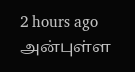2 hours ago
அன்புள்ள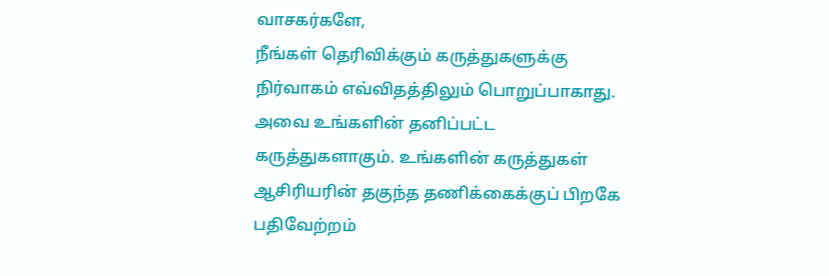வாசகர்களே,
நீங்கள் தெரிவிக்கும் கருத்துகளுக்கு நிர்வாகம் எவ்விதத்திலும் பொறுப்பாகாது. அவை உங்களின் தனிப்பட்ட கருத்துகளாகும். உங்களின் கருத்துகள் ஆசிரியரின் தகுந்த தணிக்கைக்குப் பிறகே பதிவேற்றம்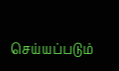செய்யப்படும்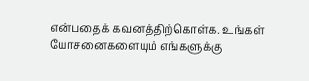என்பதைக் கவனத்திற்கொள்க. உங்கள் யோசனைகளையும் எங்களுக்கு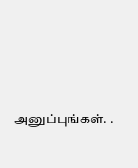அனுப்புங்கள். .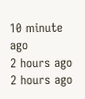10 minute ago
2 hours ago
2 hours ago